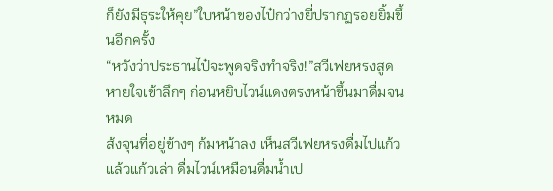ก็ยังมีธุระให้คุย”ใบหน้าของไป๋กว่างยี่ปรากฏรอยยิ้มขึ้นอีกครั้ง
“หวังว่าประธานไป๋จะพูดจริงทำจริง!”สวีเฟยหรงสูดหายใจเข้าลึกๆ ก่อนหยิบไวน์แดงตรงหน้าขึ้นมาดื่มจนหมด
ส้งจุนที่อยู่ข้างๆ ก้มหน้าลง เห็นสวีเฟยหรงดื่มไปแก้วแล้วแก้วเล่า ดื่มไวน์เหมือนดื่มน้ำเป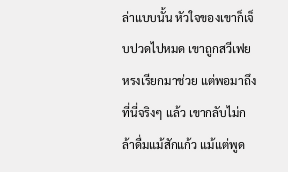ล่าแบบนั้น หัวใจของเขาก็เจ็บปวดไปหมด เขาถูกสวีเฟยหรงเรียกมาช่วย แต่พอมาถึงที่นี่จริงๆ แล้ว เขากลับไม่กล้าดื่มแม้สักแก้ว แม้แต่พูด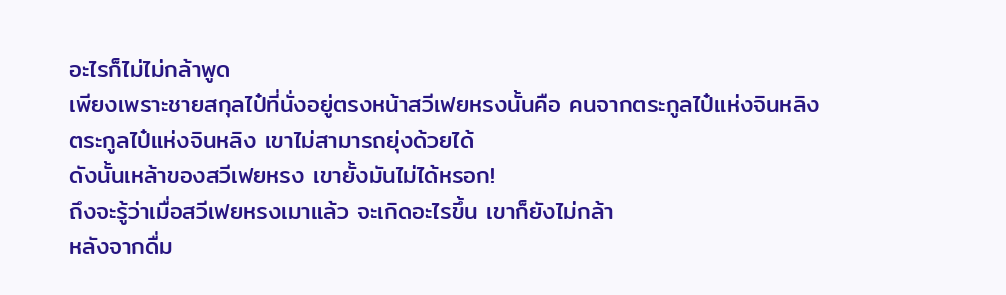อะไรก็ไม่ไม่กล้าพูด
เพียงเพราะชายสกุลไป๋ที่นั่งอยู่ตรงหน้าสวีเฟยหรงนั้นคือ คนจากตระกูลไป๋แห่งจินหลิง
ตระกูลไป๋แห่งจินหลิง เขาไม่สามารถยุ่งด้วยได้
ดังนั้นเหล้าของสวีเฟยหรง เขายั้งมันไม่ได้หรอก!
ถึงจะรู้ว่าเมื่อสวีเฟยหรงเมาแล้ว จะเกิดอะไรขึ้น เขาก็ยังไม่กล้า
หลังจากดื่ม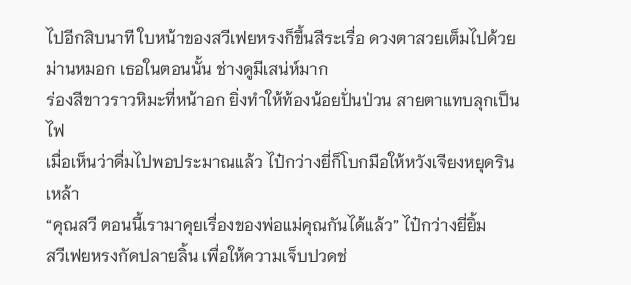ไปอีกสิบนาที ใบหน้าของสวีเฟยหรงก็ขึ้นสีระเรื่อ ดวงตาสวยเต็มไปด้วยม่านหมอก เธอในตอนนั้น ช่างดูมีเสน่ห์มาก
ร่องสีขาวราวหิมะที่หน้าอก ยิ่งทำให้ท้องน้อยปั่นป่วน สายตาแทบลุกเป็นไฟ
เมื่อเห็นว่าดื่มไปพอประมาณแล้ว ไป๋กว่างยี่ก็โบกมือให้หวังเจียงหยุดรินเหล้า
“คุณสวี ตอนนี้เรามาคุยเรื่องของพ่อแม่คุณกันได้แล้ว” ไป๋กว่างยี่ยิ้ม
สวีเฟยหรงกัดปลายลิ้น เพื่อให้ความเจ็บปวดช่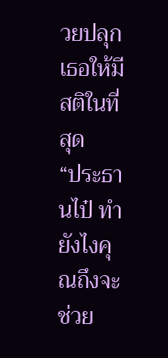วยปลุกเธอให้มีสติในที่สุด
“ประธานไป๋ ทำยังไงคุณถึงจะช่วย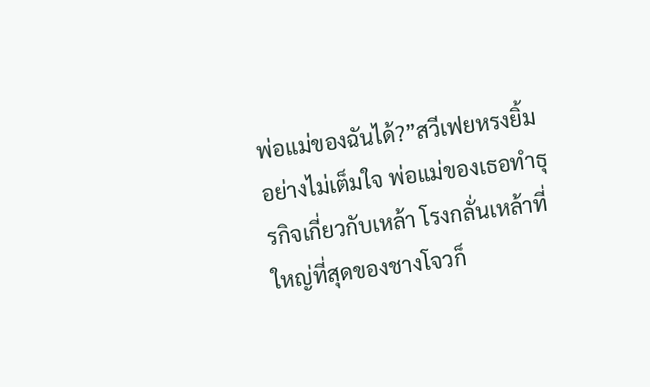พ่อแม่ของฉันได้?”สวีเฟยหรงยิ้มอย่างไม่เต็มใจ พ่อแม่ของเธอทำธุรกิจเกี่ยวกับเหล้า โรงกลั่นเหล้าที่ใหญ่ที่สุดของชางโจวก็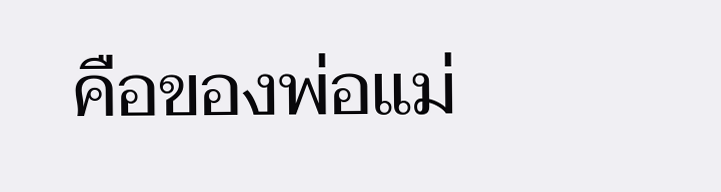คือของพ่อแม่